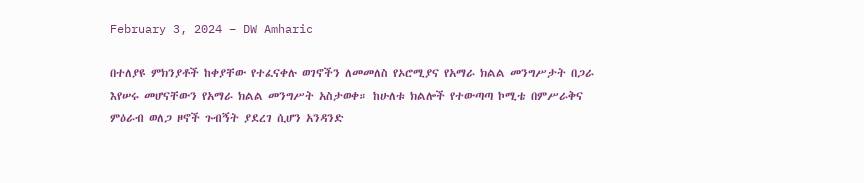February 3, 2024 – DW Amharic

በተለያዩ ምክንያቶች ከቀያቸው የተፈናቀሉ ወገኖችን ለመመለስ የኦሮሚያና የአማራ ክልል መንግሥታት በጋራ እየሠሩ መሆናቸውን የአማራ ክልል መንግሥት አስታወቀ። ከሁለቱ ክልሎች የተውጣጣ ኮሚቴ በምሥራቅና ምዕራብ ወለጋ ዞኖች ጉብኝት ያደረገ ሲሆን አንዳንድ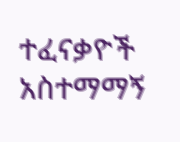ተፈናቃዮች አስተማማኝ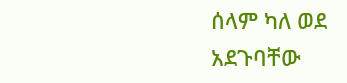ሰላም ካለ ወደ አደጉባቸው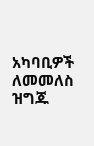አካባቢዎች ለመመለስ ዝግጁ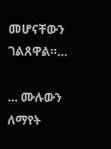መሆናቸውን ገልጸዋል።…

… ሙሉውን ለማየት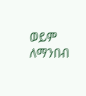ወይም ለማንበብ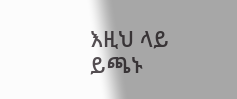እዚህ ላይ ይጫኑ